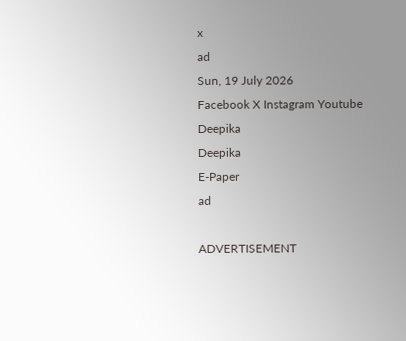x
ad
Sun, 19 July 2026
Facebook X Instagram Youtube
Deepika
Deepika
E-Paper
ad

ADVERTISEMENT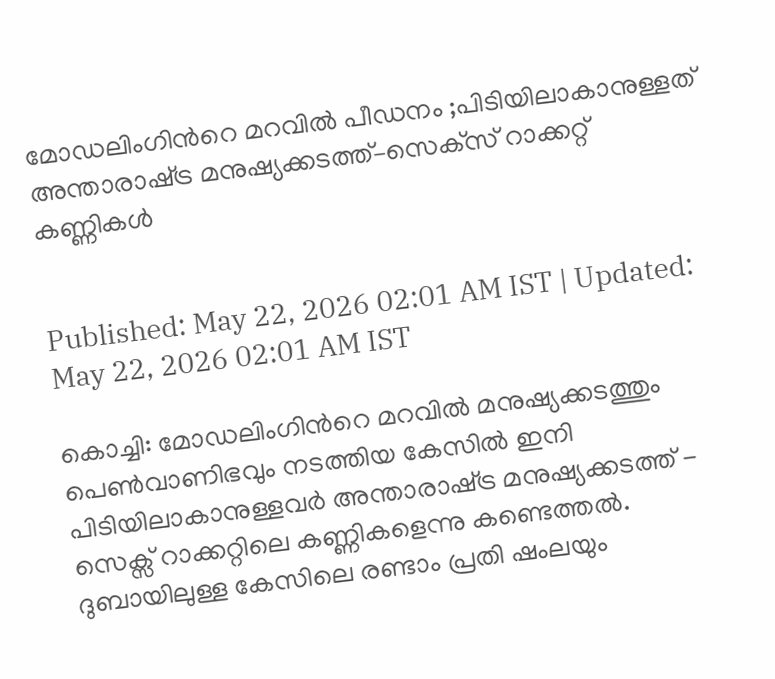മോഡലിംഗിന്‍റെ മറവിൽ പീഡനം ;പിടിയിലാകാനുള്ളത് അന്താരാഷ്‌ട്ര മനുഷ്യക്കടത്ത്‌–സെക്‌സ്‌ റാക്കറ്റ്‌ കണ്ണികൾ


Published: May 22, 2026 02:01 AM IST | Updated: May 22, 2026 02:01 AM IST

കൊച്ചി: മോഡലിംഗിന്‍റെ മറവിൽ മനുഷ്യക്കടത്തും പെൺവാണിഭവും നടത്തിയ കേസിൽ ഇനി പിടിയിലാകാനുള്ളവർ അന്താരാഷ്‌ട്ര മനുഷ്യക്കടത്ത് - സെക്സ് റാക്കറ്റിലെ കണ്ണികളെന്നു കണ്ടെത്തൽ. ദുബായിലുള്ള കേസിലെ രണ്ടാം പ്രതി ഷംലയും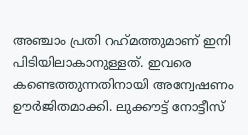അഞ്ചാം പ്രതി റഹ്‌മത്തുമാണ് ഇനി പിടിയിലാകാനുള്ളത്. ഇവരെ കണ്ടെത്തുന്നതിനായി അന്വേഷണം ഊർജിതമാക്കി. ലുക്കൗട്ട് നോട്ടീസ്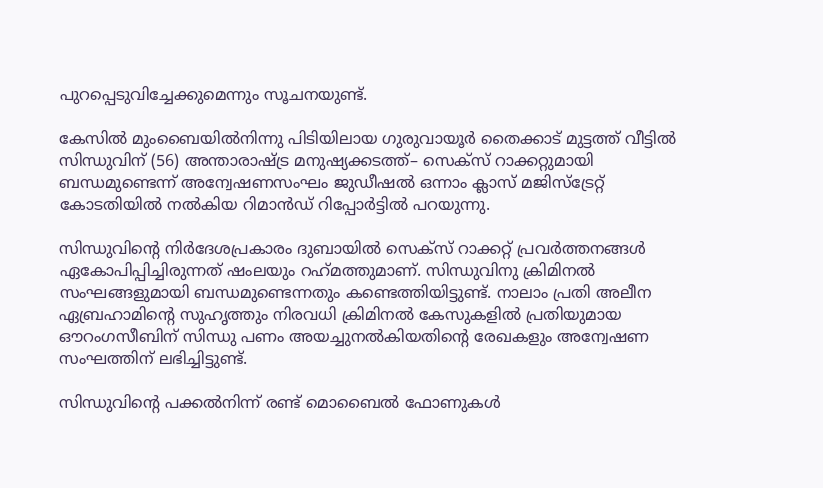പുറപ്പെടുവിച്ചേക്കുമെന്നും സൂചനയുണ്ട്.

കേസിൽ മുംബൈയിൽനിന്നു പിടിയിലായ ഗുരുവായൂർ തൈക്കാട്‌ മുട്ടത്ത്‌ വീട്ടിൽ സിന്ധുവിന് (56) അന്താരാഷ്‌ട്ര മനുഷ്യക്കടത്ത്‌– സെക്‌സ്‌ റാക്കറ്റുമായി ബന്ധമുണ്ടെന്ന്‌ അന്വേഷണസംഘം ജുഡീഷൽ ഒന്നാം ക്ലാസ് മജിസ്‌ട്രേറ്റ്‌ കോടതിയിൽ നൽകിയ റിമാൻഡ്‌ റിപ്പോർട്ടിൽ പറയുന്നു.

സിന്ധുവിന്‍റെ നിർദേശപ്രകാരം ദുബായിൽ സെക്‌സ്‌ റാക്കറ്റ്‌ പ്രവർത്തനങ്ങൾ ഏകോപിപ്പിച്ചിരുന്നത്‌ ഷംലയും റഹ്‌മത്തുമാണ്. സിന്ധുവിനു ക്രിമിനൽ സംഘങ്ങളുമായി ബന്ധമുണ്ടെന്നതും കണ്ടെത്തിയിട്ടുണ്ട്‌. നാലാം പ്രതി അലീന ഏബ്രഹാമിന്‍റെ സുഹൃത്തും നിരവധി ക്രിമിനൽ കേസുകളിൽ പ്രതിയുമായ ഔറംഗസീബിന് സിന്ധു പണം അയച്ചുനൽകിയതിന്‍റെ രേഖകളും അന്വേഷണ സംഘത്തിന് ലഭിച്ചിട്ടുണ്ട്‌.

സിന്ധുവിന്‍റെ പക്കൽനിന്ന്‌ രണ്ട്‌ മൊബൈൽ ഫോണുകൾ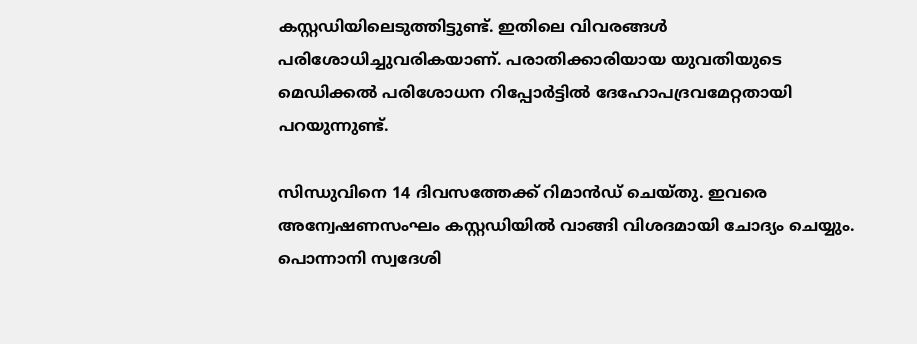കസ്റ്റഡിയിലെടുത്തിട്ടുണ്ട്‌. ഇതിലെ വിവരങ്ങൾ പരിശോധിച്ചുവരികയാണ്. പരാതിക്കാരിയായ യുവതിയുടെ മെഡിക്കൽ പരിശോധന റിപ്പോർട്ടിൽ ദേഹോപദ്രവമേറ്റതായി പറയുന്നുണ്ട്‌.

സിന്ധുവിനെ 14 ദിവസത്തേക്ക് റിമാൻഡ്‌ ചെയ്‌തു. ഇവരെ അന്വേഷണസംഘം കസ്റ്റഡിയിൽ വാങ്ങി വിശദമായി ചോദ്യം ചെയ്യും. പൊന്നാനി സ്വദേശി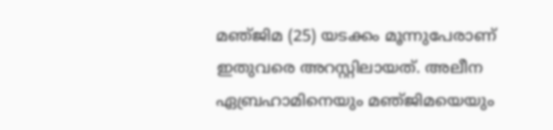മഞ്‌ജിമ (25) യടക്കം മൂന്നുപേരാണ് ഇതുവരെ അറസ്റ്റിലായത്‌. അലീന ഏബ്രഹാമിനെയും മഞ്‌ജിമയെയും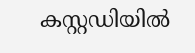കസ്റ്റഡിയിൽ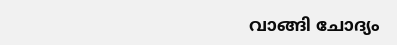വാങ്ങി ചോദ്യം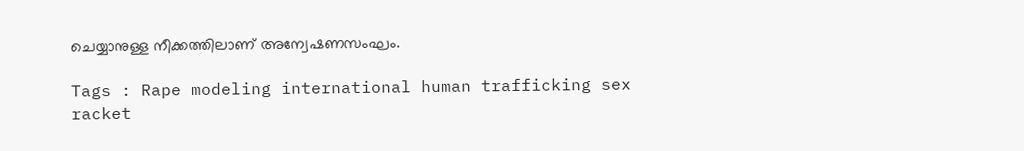ചെയ്യാനുള്ള നീക്കത്തിലാണ് അന്വേഷണസംഘം.

Tags : Rape modeling international human trafficking sex racket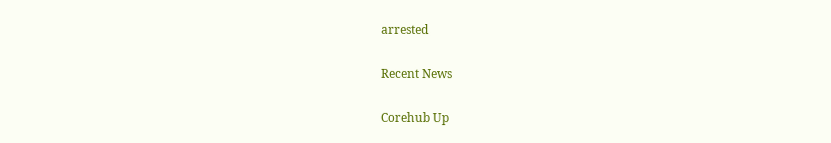arrested

Recent News

Corehub Up